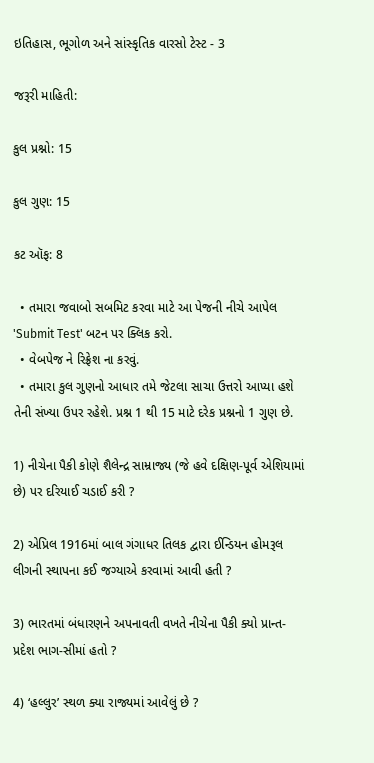ઇતિહાસ, ભૂગોળ અને સાંસ્કૃતિક વારસો ટેસ્ટ - 3

જરૂરી માહિતી:

કુલ પ્રશ્નો: 15

કુલ ગુણ: 15

કટ ઑફ: 8

  • તમારા જવાબો સબમિટ કરવા માટે આ પેજની નીચે આપેલ 'Submit Test' બટન પર ક્લિક કરો.
  • વેબપેજ ને રિફ્રેશ ના કરવું.
  • તમારા કુલ ગુણનો આધાર તમે જેટલા સાચા ઉત્તરો આપ્યા હશે તેની સંખ્યા ઉપર રહેશે. પ્રશ્ન 1 થી 15 માટે દરેક પ્રશ્નનો 1 ગુણ છે.

1) નીચેના પૈકી કોણે શૈલેન્દ્ર સામ્રાજ્ય (જે હવે દક્ષિણ-પૂર્વ એશિયામાં છે) પર દરિયાઈ ચડાઈ કરી ?

2) એપ્રિલ 1916માં બાલ ગંગાધર તિલક દ્વારા ઈન્ડિયન હોમરૂલ લીગની સ્થાપના કઈ જગ્યાએ કરવામાં આવી હતી ?

3) ભારતમાં બંધારણને અપનાવતી વખતે નીચેના પૈકી ક્યો પ્રાન્ત-પ્રદેશ ભાગ-સીમાં હતો ?

4) ‘હલ્લુર’ સ્થળ ક્યા રાજ્યમાં આવેલું છે ?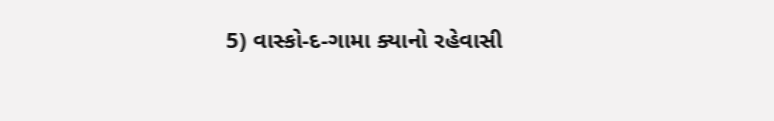5) વાસ્કો-દ-ગામા ક્યાનો રહેવાસી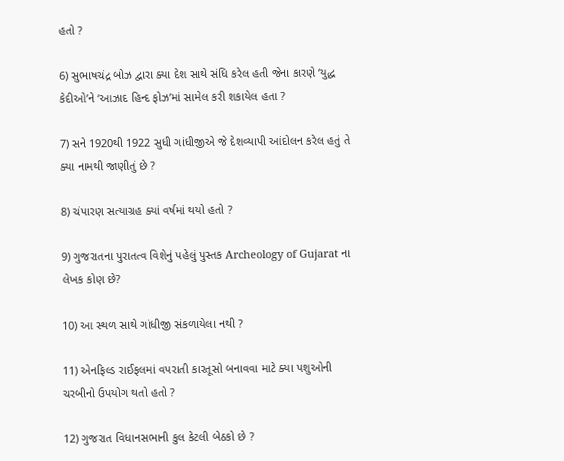હતો ?

6) સુભાષચંદ્ર બોઝ દ્વારા ક્યા દેશ સાથે સંધિ કરેલ હતી જેના કારણે ‘યુદ્ધ કેદીઓ’ને ‘આઝાદ હિન્દ ફોઝ’માં સામેલ કરી શકાયેલ હતા ?

7) સને 1920થી 1922 સુધી ગાંધીજીએ જે દેશવ્યાપી આંદોલન કરેલ હતું તે ક્યા નામથી જાણીતું છે ?

8) ચંપારણ સત્યાગ્રહ ક્યાં વર્ષમાં થયો હતો ?

9) ગુજરાતના પુરાતત્વ વિશેનું પહેલું પુસ્તક Archeology of Gujarat ના લેખક કોણ છે?

10) આ સ્થળ સાથે ગાંધીજી સંકળાયેલા નથી ?

11) એનફિલ્ડ રાઈફલમાં વપરાતી કારતૂસો બનાવવા માટે ક્યા પશુઓની ચરબીનો ઉપયોગ થતો હતો ?

12) ગુજરાત વિધાનસભાની કુલ કેટલી બેઠકો છે ?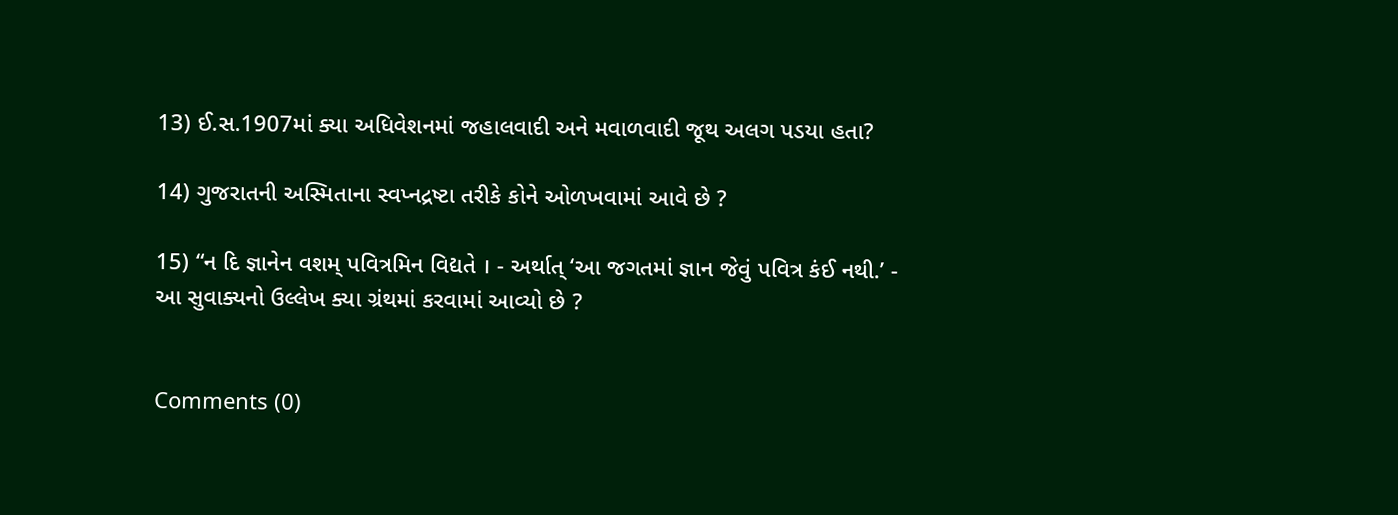13) ઈ.સ.1907માં ક્યા અધિવેશનમાં જહાલવાદી અને મવાળવાદી જૂથ અલગ પડયા હતા?

14) ગુજરાતની અસ્મિતાના સ્વપ્નદ્રષ્ટા તરીકે કોને ઓળખવામાં આવે છે ?

15) “ન દિ જ્ઞાનેન વશમ્ પવિત્રમિન વિદ્યતે । - અર્થાત્ ‘આ જગતમાં જ્ઞાન જેવું પવિત્ર કંઈ નથી.’ - આ સુવાક્યનો ઉલ્લેખ ક્યા ગ્રંથમાં કરવામાં આવ્યો છે ?


Comments (0)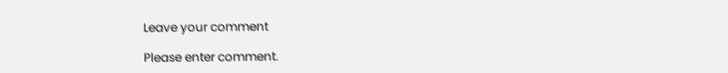Leave your comment

Please enter comment.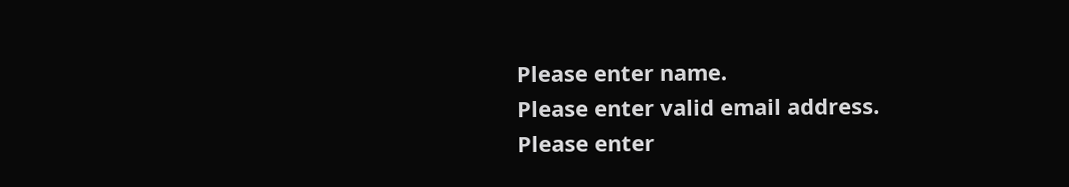Please enter name.
Please enter valid email address.
Please enter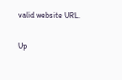valid website URL.

Up